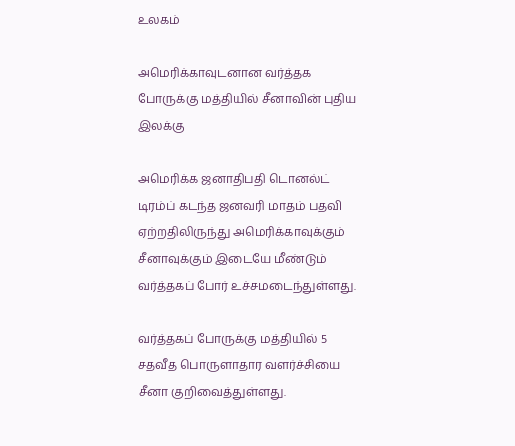உலகம்

அமெரிக்காவுடனான வர்த்தக போருக்கு மத்தியில் சீனாவின் புதிய இலக்கு

அமெரிக்க ஜனாதிபதி டொனல்ட் டிரம்ப் கடந்த ஜனவரி மாதம் பதவி ஏற்றதிலிருந்து அமெரிக்காவுக்கும் சீனாவுக்கும் இடையே மீண்டும் வர்த்தகப் போர் உச்சமடைந்துள்ளது.

வர்த்தகப் போருக்கு மத்தியில் 5 சதவீத பொருளாதார வளர்ச்சியை சீனா குறிவைத்துள்ளது.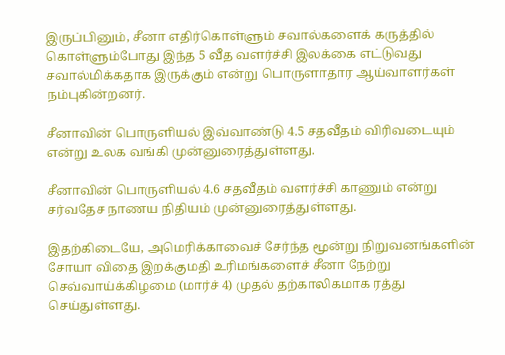இருப்பினும், சீனா எதிர்கொள்ளும் சவால்களைக் கருத்தில் கொள்ளும்போது இந்த 5 வீத வளர்ச்சி இலக்கை எட்டுவது சவால்மிக்கதாக இருக்கும் என்று பொருளாதார ஆய்வாளர்கள் நம்புகின்றனர்.

சீனாவின் பொருளியல் இவ்வாண்டு 4.5 சதவீதம் விரிவடையும் என்று உலக வங்கி முன்னுரைத்துள்ளது.

சீனாவின் பொருளியல் 4.6 சதவீதம் வளர்ச்சி காணும் என்று சர்வதேச நாணய நிதியம் முன்னுரைத்துள்ளது.

இதற்கிடையே, அமெரிக்காவைச் சேர்ந்த மூன்று நிறுவனங்களின் சோயா விதை இறக்குமதி உரிமங்களைச் சீனா நேற்று செவ்வாய்க்கிழமை (மார்ச் 4) முதல் தற்காலிகமாக ரத்து செய்துள்ளது.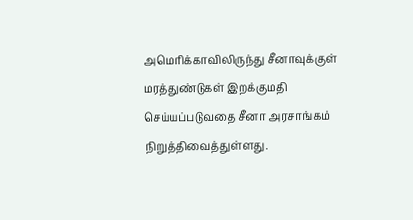அமெரிக்காவிலிருந்து சீனாவுக்குள் மரத்துண்டுகள் இறக்குமதி செய்யப்படுவதை சீனா அரசாங்கம் நிறுத்திவைத்துள்ளது.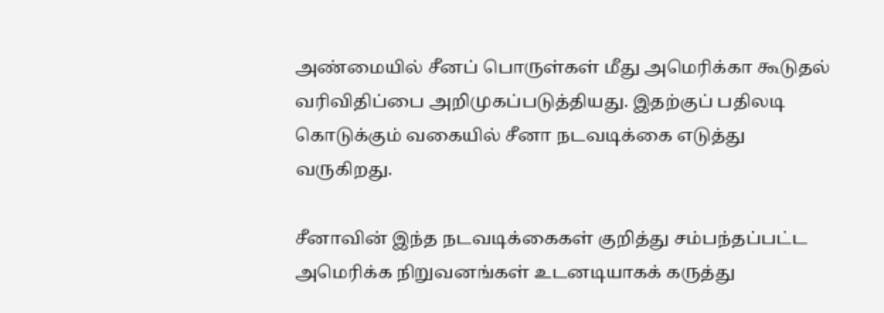அண்மையில் சீனப் பொருள்கள் மீது அமெரிக்கா கூடுதல் வரிவிதிப்பை அறிமுகப்படுத்தியது. இதற்குப் பதிலடி கொடுக்கும் வகையில் சீனா நடவடிக்கை எடுத்து வருகிறது.

சீனாவின் இந்த நடவடிக்கைகள் குறித்து சம்பந்தப்பட்ட அமெரிக்க நிறுவனங்கள் உடனடியாகக் கருத்து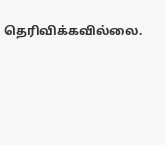தெரிவிக்கவில்லை.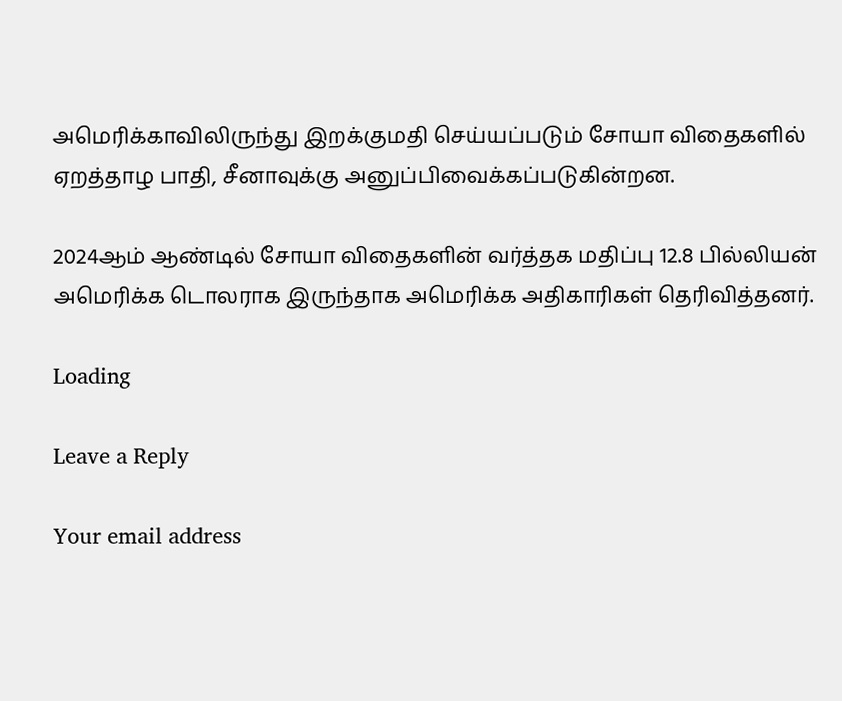அமெரிக்காவிலிருந்து இறக்குமதி செய்யப்படும் சோயா விதைகளில் ஏறத்தாழ பாதி, சீனாவுக்கு அனுப்பிவைக்கப்படுகின்றன.

2024ஆம் ஆண்டில் சோயா விதைகளின் வர்த்தக மதிப்பு 12.8 பில்லியன் அமெரிக்க டொலராக இருந்தாக அமெரிக்க அதிகாரிகள் தெரிவித்தனர்.

Loading

Leave a Reply

Your email address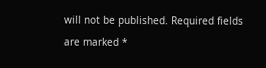will not be published. Required fields are marked *